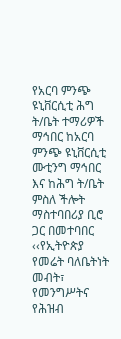የአርባ ምንጭ ዩኒቨርሲቲ ሕግ ት/ቤት ተማሪዎች ማኅበር ከአርባ ምንጭ ዩኒቨርሲቲ ሙቲንግ ማኅበር እና ከሕግ ት/ቤት ምስለ ችሎት ማስተባበሪያ ቢሮ ጋር በመተባበር ‹‹የኢትዮጵያ የመሬት ባለቤትነት መብት፣ የመንግሥትና የሕዝብ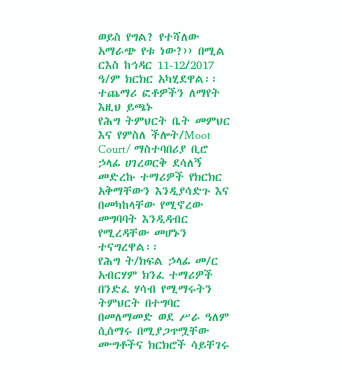ወይስ የግል? የተሻለው አማራጭ የቱ ነው?›› በሚል ርእስ ከኅዳር 11-12/2017 ዓ/ም ክርክር አካሂደዋል፡፡ተጨማሪ ፎቶዎችን ለማየት እዚህ ይጫኑ
የሕግ ትምህርት ቤት መምህር እና የምስለ ችሎት/Moot Court/ ማስተባበሪያ ቢሮ ኃላፊ ሀገረወርቅ ደሳለኝ መድረኩ ተማሪዎች የክርክር አቅማቸውን እንዲያሳድጉ እና በመካከላቸው የሚኖረው መግባባት እንዲዳብር የሚረዳቸው መሆኑን ተናግረዋል፡፡
የሕግ ት/ክፍል ኃላፊ መ/ር አብርሃም ክንፈ ተማሪዎች በንድፈ ሃሳብ የሚማሩትን ትምህርት በተግባር በመለማመድ ወደ ሥራ ዓለም ሲሰማሩ በሚያጋጥሟቸው ሙግቶችና ክርክሮች ሳይቸገሩ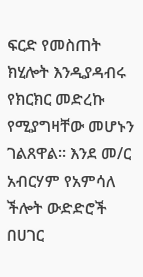ፍርድ የመስጠት ክሂሎት እንዲያዳብሩ የክርክር መድረኩ የሚያግዛቸው መሆኑን ገልጸዋል፡፡ እንደ መ/ር አብርሃም የአምሳለ ችሎት ውድድሮች በሀገር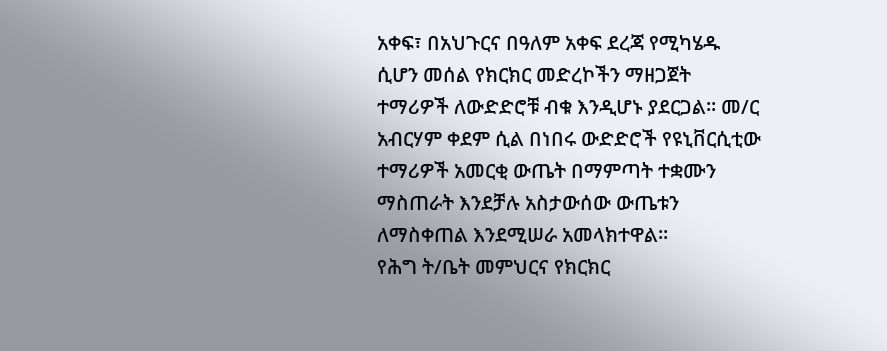አቀፍ፣ በአህጉርና በዓለም አቀፍ ደረጃ የሚካሄዱ ሲሆን መሰል የክርክር መድረኮችን ማዘጋጀት ተማሪዎች ለውድድሮቹ ብቁ እንዲሆኑ ያደርጋል፡፡ መ/ር አብርሃም ቀደም ሲል በነበሩ ውድድሮች የዩኒቨርሲቲው ተማሪዎች አመርቂ ውጤት በማምጣት ተቋሙን ማስጠራት እንደቻሉ አስታውሰው ውጤቱን ለማስቀጠል እንደሚሠራ አመላክተዋል፡፡
የሕግ ት/ቤት መምህርና የክርክር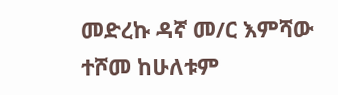መድረኩ ዳኛ መ/ር እምሻው ተሾመ ከሁለቱም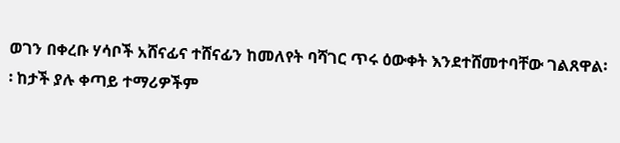ወገን በቀረቡ ሃሳቦች አሸናፊና ተሸናፊን ከመለየት ባሻገር ጥሩ ዕውቀት እንደተሸመተባቸው ገልጸዋል፡፡ ከታች ያሉ ቀጣይ ተማሪዎችም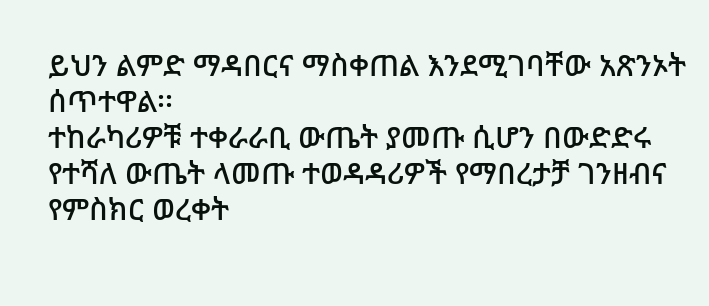ይህን ልምድ ማዳበርና ማስቀጠል እንደሚገባቸው አጽንኦት ሰጥተዋል፡፡
ተከራካሪዎቹ ተቀራራቢ ውጤት ያመጡ ሲሆን በውድድሩ የተሻለ ውጤት ላመጡ ተወዳዳሪዎች የማበረታቻ ገንዘብና የምስክር ወረቀት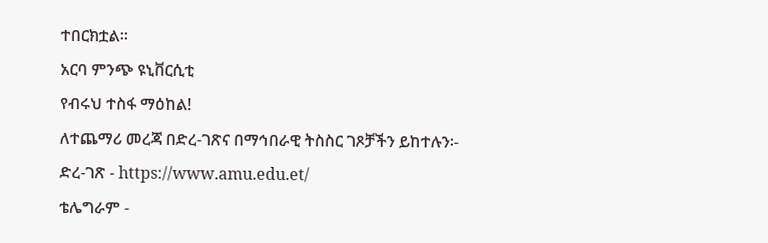ተበርክቷል፡፡
አርባ ምንጭ ዩኒቨርሲቲ
የብሩህ ተስፋ ማዕከል!
ለተጨማሪ መረጃ በድረ-ገጽና በማኅበራዊ ትስስር ገጾቻችን ይከተሉን፡-
ድረ-ገጽ - https://www.amu.edu.et/
ቴሌግራም -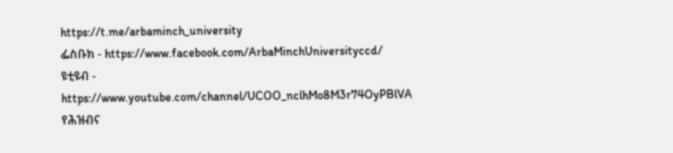https://t.me/arbaminch_university
ፌስቡክ - https://www.facebook.com/ArbaMinchUniversityccd/
ዩቲዩብ - https://www.youtube.com/channel/UCOO_nclhMo8M3r74OyPBlVA
የሕዝብና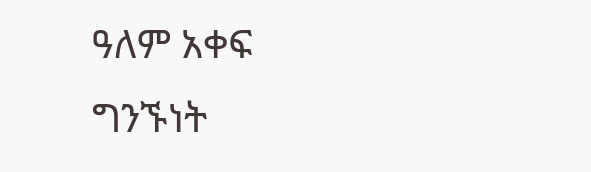ዓለም አቀፍ ግንኙነት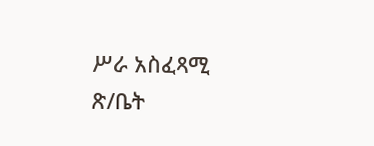ሥራ አስፈጻሚ ጽ/ቤት